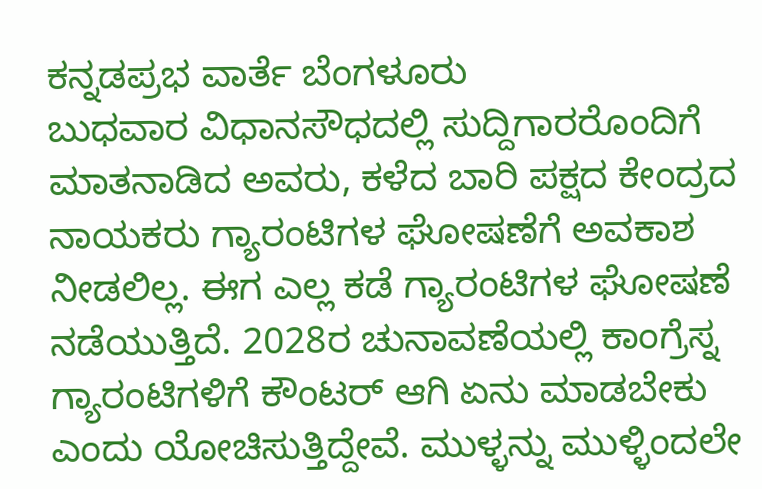ಕನ್ನಡಪ್ರಭ ವಾರ್ತೆ ಬೆಂಗಳೂರು
ಬುಧವಾರ ವಿಧಾನಸೌಧದಲ್ಲಿ ಸುದ್ದಿಗಾರರೊಂದಿಗೆ ಮಾತನಾಡಿದ ಅವರು, ಕಳೆದ ಬಾರಿ ಪಕ್ಷದ ಕೇಂದ್ರದ ನಾಯಕರು ಗ್ಯಾರಂಟಿಗಳ ಘೋಷಣೆಗೆ ಅವಕಾಶ ನೀಡಲಿಲ್ಲ. ಈಗ ಎಲ್ಲ ಕಡೆ ಗ್ಯಾರಂಟಿಗಳ ಘೋಷಣೆ ನಡೆಯುತ್ತಿದೆ. 2028ರ ಚುನಾವಣೆಯಲ್ಲಿ ಕಾಂಗ್ರೆಸ್ನ ಗ್ಯಾರಂಟಿಗಳಿಗೆ ಕೌಂಟರ್ ಆಗಿ ಏನು ಮಾಡಬೇಕು ಎಂದು ಯೋಚಿಸುತ್ತಿದ್ದೇವೆ. ಮುಳ್ಳನ್ನು ಮುಳ್ಳಿಂದಲೇ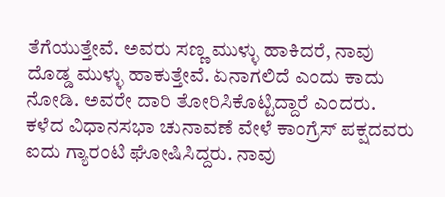ತೆಗೆಯುತ್ತೇವೆ. ಅವರು ಸಣ್ಣ ಮುಳ್ಳು ಹಾಕಿದರೆ, ನಾವು ದೊಡ್ಡ ಮುಳ್ಳು ಹಾಕುತ್ತೇವೆ. ಏನಾಗಲಿದೆ ಎಂದು ಕಾದು ನೋಡಿ. ಅವರೇ ದಾರಿ ತೋರಿಸಿಕೊಟ್ಟಿದ್ದಾರೆ ಎಂದರು.
ಕಳೆದ ವಿಧಾನಸಭಾ ಚುನಾವಣೆ ವೇಳೆ ಕಾಂಗ್ರೆಸ್ ಪಕ್ಷದವರು ಐದು ಗ್ಯಾರಂಟಿ ಘೋಷಿಸಿದ್ದರು. ನಾವು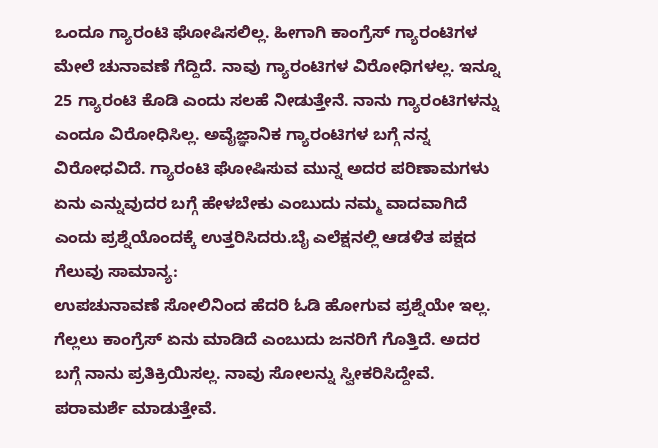ಒಂದೂ ಗ್ಯಾರಂಟಿ ಘೋಷಿಸಲಿಲ್ಲ. ಹೀಗಾಗಿ ಕಾಂಗ್ರೆಸ್ ಗ್ಯಾರಂಟಿಗಳ ಮೇಲೆ ಚುನಾವಣೆ ಗೆದ್ದಿದೆ. ನಾವು ಗ್ಯಾರಂಟಿಗಳ ವಿರೋಧಿಗಳಲ್ಲ. ಇನ್ನೂ 25 ಗ್ಯಾರಂಟಿ ಕೊಡಿ ಎಂದು ಸಲಹೆ ನೀಡುತ್ತೇನೆ. ನಾನು ಗ್ಯಾರಂಟಿಗಳನ್ನು ಎಂದೂ ವಿರೋಧಿಸಿಲ್ಲ. ಅವೈಜ್ಞಾನಿಕ ಗ್ಯಾರಂಟಿಗಳ ಬಗ್ಗೆ ನನ್ನ ವಿರೋಧವಿದೆ. ಗ್ಯಾರಂಟಿ ಘೋಷಿಸುವ ಮುನ್ನ ಅದರ ಪರಿಣಾಮಗಳು ಏನು ಎನ್ನುವುದರ ಬಗ್ಗೆ ಹೇಳಬೇಕು ಎಂಬುದು ನಮ್ಮ ವಾದವಾಗಿದೆ ಎಂದು ಪ್ರಶ್ನೆಯೊಂದಕ್ಕೆ ಉತ್ತರಿಸಿದರು.ಬೈ ಎಲೆಕ್ಷನಲ್ಲಿ ಆಡಳಿತ ಪಕ್ಷದ ಗೆಲುವು ಸಾಮಾನ್ಯ:
ಉಪಚುನಾವಣೆ ಸೋಲಿನಿಂದ ಹೆದರಿ ಓಡಿ ಹೋಗುವ ಪ್ರಶ್ನೆಯೇ ಇಲ್ಲ. ಗೆಲ್ಲಲು ಕಾಂಗ್ರೆಸ್ ಏನು ಮಾಡಿದೆ ಎಂಬುದು ಜನರಿಗೆ ಗೊತ್ತಿದೆ. ಅದರ ಬಗ್ಗೆ ನಾನು ಪ್ರತಿಕ್ರಿಯಿಸಲ್ಲ. ನಾವು ಸೋಲನ್ನು ಸ್ವೀಕರಿಸಿದ್ದೇವೆ. ಪರಾಮರ್ಶೆ ಮಾಡುತ್ತೇವೆ.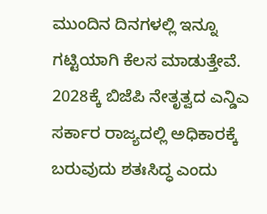ಮುಂದಿನ ದಿನಗಳಲ್ಲಿ ಇನ್ನೂ ಗಟ್ಟಿಯಾಗಿ ಕೆಲಸ ಮಾಡುತ್ತೇವೆ. 2028ಕ್ಕೆ ಬಿಜೆಪಿ ನೇತೃತ್ವದ ಎನ್ಡಿಎ ಸರ್ಕಾರ ರಾಜ್ಯದಲ್ಲಿ ಅಧಿಕಾರಕ್ಕೆ ಬರುವುದು ಶತಃಸಿದ್ಧ ಎಂದು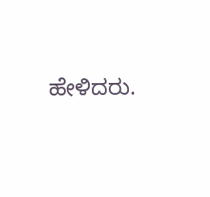ಹೇಳಿದರು.